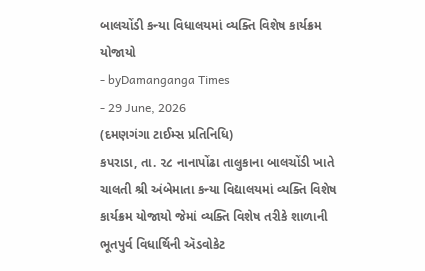બાલચોંડી કન્યા વિધાલયમાં વ્યક્તિ વિશેષ કાર્યક્રમ યોજાયો
- byDamanganga Times
- 29 June, 2026
(દમણગંગા ટાઈમ્સ પ્રતિનિધિ)
કપરાડા, તા. ૨૮ નાનાપોંઢા તાલુકાના બાલચોંડી ખાતે ચાલતી શ્રી અંબેમાતા કન્યા વિદ્યાલયમાં વ્યક્તિ વિશેષ કાર્યક્રમ યોજાયો જેમાં વ્યક્તિ વિશેષ તરીકે શાળાની ભૂતપુર્વ વિધાર્થિની ઍડવોકેટ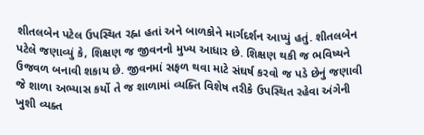શીતલબેન પટેલ ઉપસ્થિત રહ્ના હતાં અને બાળકોને માર્ગદર્શન આપ્યું હતું. શીતલબેન પટેલે જણાવ્યું કે, શિક્ષણ જ જીવનનો મુખ્ય આધાર છે. શિક્ષણ થકી જ ભવિષ્યને ઉજવળ બનાવી શકાય છે. જીવનમાં સફળ થવા માટે સંઘર્ષ કરવો જ પડે છેનું જણાવી જે શાળા અભ્યાસ કર્યો તે જ શાળામાં વ્યક્તિ વિશેષ તરીકે ઉપસ્થિત રહેવા અંગેની ખુશી વ્યક્ત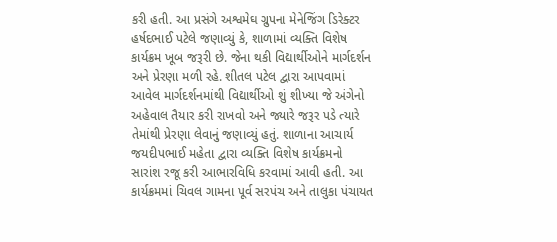કરી હતી. આ પ્રસંગે અશ્વમેઘ ગ્રુપના મેનેજિંગ ડિરેક્ટર હર્ષદભાઈ પટેલે જણાવ્યું કે, શાળામાં વ્યક્તિ વિશેષ કાર્યક્રમ ખૂબ જરૂરી છે. જેના થકી વિદ્યાર્થીઓને માર્ગદર્શન અને પ્રેરણા મળી રહે. શીતલ પટેલ દ્વારા આપવામાં આવેલ માર્ગદર્શનમાંથી વિદ્યાર્થીઓ શું શીખ્યા જે અંગેનો અહેવાલ તૈયાર કરી રાખવો અને જ્યારે જરૂર પડે ત્યારે તેમાંથી પ્રેરણા લેવાનું જણાવ્યું હતું. શાળાના આચાર્ય જયદીપભાઈ મહેતા દ્વારા વ્યક્તિ વિશેષ કાર્યક્રમનો સારાંશ રજૂ કરી આભારવિધિ કરવામાં આવી હતી. આ કાર્યક્રમમાં ચિવલ ગામના પૂર્વ સરપંચ અને તાલુકા પંચાયત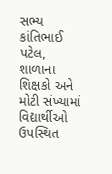સભ્ય કાંતિભાઈ પટેલ, શાળાના શિક્ષકો અને મોટી સંખ્યામાં વિદ્યાર્થીઓ ઉપસ્થિત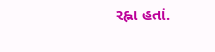રહ્ના હતાં.